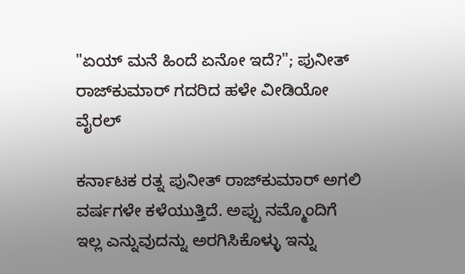"ಏಯ್ ಮನೆ ಹಿಂದೆ ಏನೋ ಇದೆ?"; ಪುನೀತ್ ರಾಜ್‌ಕುಮಾರ್ ಗದರಿದ ಹಳೇ ವೀಡಿಯೋ ವೈರಲ್

ಕರ್ನಾಟಕ ರತ್ನ ಪುನೀತ್ ರಾಜ್‌ಕುಮಾರ್ ಅಗಲಿ ವರ್ಷಗಳೇ ಕಳೆಯುತ್ತಿದೆ. ಅಪ್ಪು ನಮ್ಮೊಂದಿಗೆ ಇಲ್ಲ ಎನ್ನುವುದನ್ನು ಅರಗಿಸಿಕೊಳ್ಳು ಇನ್ನು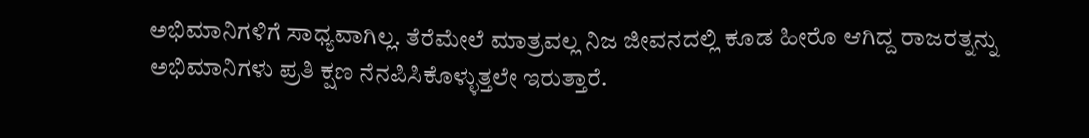ಅಭಿಮಾನಿಗಳಿಗೆ ಸಾಧ್ಯವಾಗಿಲ್ಲ. ತೆರೆಮೇಲೆ ಮಾತ್ರವಲ್ಲ ನಿಜ ಜೀವನದಲ್ಲಿ ಕೂಡ ಹೀರೊ ಆಗಿದ್ದ ರಾಜರತ್ನನ್ನು ಅಭಿಮಾನಿಗಳು ಪ್ರತಿ ಕ್ಷಣ ನೆನಪಿಸಿಕೊಳ್ಳುತ್ತಲೇ ಇರುತ್ತಾರೆ.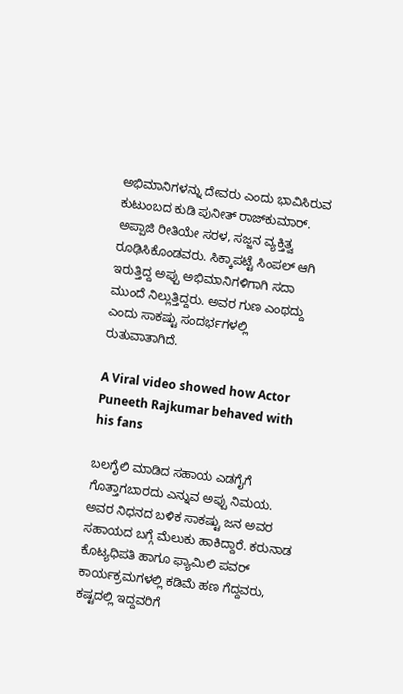ಅಭಿಮಾನಿಗಳನ್ನು ದೇವರು ಎಂದು ಭಾವಿಸಿರುವ ಕುಟುಂಬದ ಕುಡಿ ಪುನೀತ್ ರಾಜ್‌ಕುಮಾರ್. ಅಪ್ಪಾಜಿ ರೀತಿಯೇ ಸರಳ, ಸಜ್ಜನ ವ್ಯಕ್ತಿತ್ವ ರೂಢಿಸಿಕೊಂಡವರು. ಸಿಕ್ಕಾಪಟ್ಟೆ ಸಿಂಪಲ್ ಆಗಿ ಇರುತ್ತಿದ್ದ ಅಪ್ಪು ಅಭಿಮಾನಿಗಳಿಗಾಗಿ ಸದಾ ಮುಂದೆ ನಿಲ್ಲುತ್ತಿದ್ದರು. ಅವರ ಗುಣ ಎಂಥದ್ದು ಎಂದು ಸಾಕಷ್ಟು ಸಂದರ್ಭಗಳಲ್ಲಿ ರುತುವಾತಾಗಿದೆ.

A Viral video showed how Actor Puneeth Rajkumar behaved with his fans

ಬಲಗೈಲಿ ಮಾಡಿದ ಸಹಾಯ ಎಡಗೈಗೆ ಗೊತ್ತಾಗಬಾರದು ಎನ್ನುವ ಅಪ್ಪು ನಿಮಯ. ಅವರ ನಿಧನದ ಬಳಿಕ ಸಾಕಷ್ಟು ಜನ ಅವರ ಸಹಾಯದ ಬಗ್ಗೆ ಮೆಲುಕು ಹಾಕಿದ್ದಾರೆ. ಕರುನಾಡ ಕೊಟ್ಯಧಿಪತಿ ಹಾಗೂ ಫ್ಯಾಮಿಲಿ ಪವರ್ ಕಾರ್ಯಕ್ರಮಗಳಲ್ಲಿ ಕಡಿಮೆ ಹಣ ಗೆದ್ದವರು, ಕಷ್ಟದಲ್ಲಿ ಇದ್ದವರಿಗೆ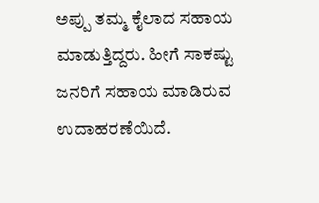ಅಪ್ಪು ತಮ್ಮ ಕೈಲಾದ ಸಹಾಯ ಮಾಡುತ್ತಿದ್ದರು. ಹೀಗೆ ಸಾಕಷ್ಟು ಜನರಿಗೆ ಸಹಾಯ ಮಾಡಿರುವ ಉದಾಹರಣೆಯಿದೆ.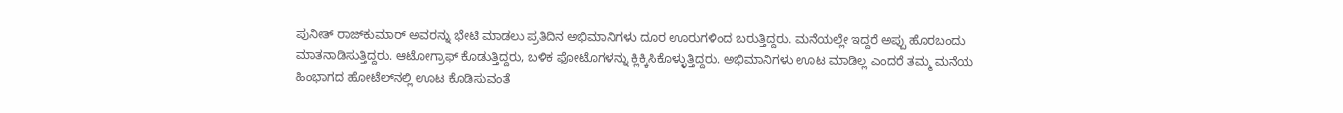ಪುನೀತ್ ರಾಜ್‌ಕುಮಾರ್ ಅವರನ್ನು ಭೇಟಿ ಮಾಡಲು ಪ್ರತಿದಿನ ಅಭಿಮಾನಿಗಳು ದೂರ ಊರುಗಳಿಂದ ಬರುತ್ತಿದ್ದರು. ಮನೆಯಲ್ಲೇ ಇದ್ದರೆ ಅಪ್ಪು ಹೊರಬಂದು ಮಾತನಾಡಿಸುತ್ತಿದ್ದರು. ಆಟೋಗ್ರಾಫ್ ಕೊಡುತ್ತಿದ್ದರು, ಬಳಿಕ ಫೋಟೊಗಳನ್ನು ಕ್ಲಿಕ್ಕಿಸಿಕೊಳ್ಳುತ್ತಿದ್ದರು. ಅಭಿಮಾನಿಗಳು ಊಟ ಮಾಡಿಲ್ಲ ಎಂದರೆ ತಮ್ಮ ಮನೆಯ ಹಿಂಭಾಗದ ಹೋಟೆಲ್‌ನಲ್ಲಿ ಊಟ ಕೊಡಿಸುವಂತೆ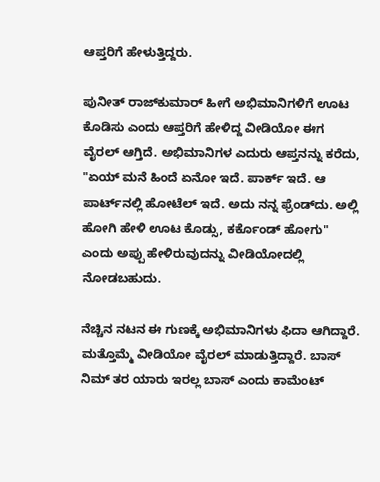ಆಪ್ತರಿಗೆ ಹೇಳುತ್ತಿದ್ದರು.

ಪುನೀತ್ ರಾಜ್‌ಕುಮಾರ್ ಹೀಗೆ ಅಭಿಮಾನಿಗಳಿಗೆ ಊಟ ಕೊಡಿಸು ಎಂದು ಆಪ್ತರಿಗೆ ಹೇಳಿದ್ದ ವೀಡಿಯೋ ಈಗ ವೈರಲ್ ಆಗ್ತಿದೆ. ಅಭಿಮಾನಿಗಳ ಎದುರು ಆಪ್ತನನ್ನು ಕರೆದು, "ಏಯ್ ಮನೆ ಹಿಂದೆ ಏನೋ ಇದೆ. ಪಾರ್ಕ್‌ ಇದೆ. ಆ ಪಾರ್ಟ್‌ನಲ್ಲಿ ಹೋಟೆಲ್‌ ಇದೆ. ಅದು ನನ್ನ ಫ್ರೆಂಡ್‌ದು. ಅಲ್ಲಿ ಹೋಗಿ ಹೇಳಿ ಊಟ ಕೊಡ್ಸು, ಕರ್ಕೊಂಡ್‌ ಹೋಗು" ಎಂದು ಅಪ್ಪು ಹೇಳಿರುವುದನ್ನು ವೀಡಿಯೋದಲ್ಲಿ ನೋಡಬಹುದು.

ನೆಚ್ಚಿನ ನಟನ ಈ ಗುಣಕ್ಕೆ ಅಭಿಮಾನಿಗಳು ಫಿದಾ ಆಗಿದ್ದಾರೆ. ಮತ್ತೊಮ್ಮೆ ವೀಡಿಯೋ ವೈರಲ್ ಮಾಡುತ್ತಿದ್ದಾರೆ. ಬಾಸ್ ನಿಮ್ ತರ ಯಾರು ಇರಲ್ಲ ಬಾಸ್ ಎಂದು ಕಾಮೆಂಟ್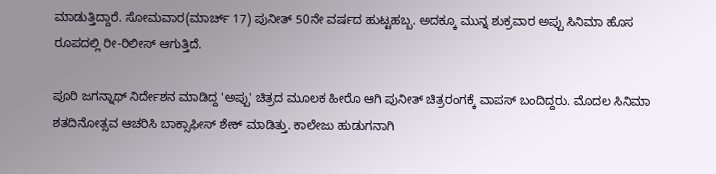ಮಾಡುತ್ತಿದ್ದಾರೆ. ಸೋಮವಾರ(ಮಾರ್ಚ್ 17) ಪುನೀತ್ 50ನೇ ವರ್ಷದ ಹುಟ್ಟಹಬ್ಬ. ಅದಕ್ಕೂ ಮುನ್ನ ಶುಕ್ರವಾರ ಅಪ್ಪು ಸಿನಿಮಾ ಹೊಸ ರೂಪದಲ್ಲಿ ರೀ-ರಿಲೀಸ್ ಆಗುತ್ತಿದೆ.

ಪೂರಿ ಜಗನ್ನಾಥ್ ನಿರ್ದೇಶನ ಮಾಡಿದ್ದ 'ಅಪ್ಪು' ಚಿತ್ರದ ಮೂಲಕ ಹೀರೊ ಆಗಿ ಪುನೀತ್ ಚಿತ್ರರಂಗಕ್ಕೆ ವಾಪಸ್ ಬಂದಿದ್ದರು. ಮೊದಲ ಸಿನಿಮಾ ಶತದಿನೋತ್ಸವ ಆಚರಿಸಿ ಬಾಕ್ಸಾಫೀಸ್ ಶೇಕ್ ಮಾಡಿತ್ತು. ಕಾಲೇಜು ಹುಡುಗನಾಗಿ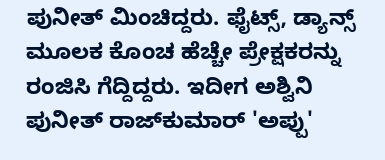ಪುನೀತ್ ಮಿಂಚಿದ್ದರು. ಫೈಟ್ಸ್, ಡ್ಯಾನ್ಸ್ ಮೂಲಕ ಕೊಂಚ ಹೆಚ್ಚೇ ಪ್ರೇಕ್ಷಕರನ್ನು ರಂಜಿಸಿ ಗೆದ್ದಿದ್ದರು. ಇದೀಗ ಅಶ್ವಿನಿ ಪುನೀತ್ ರಾಜ್‌ಕುಮಾರ್ 'ಅಪ್ಪು'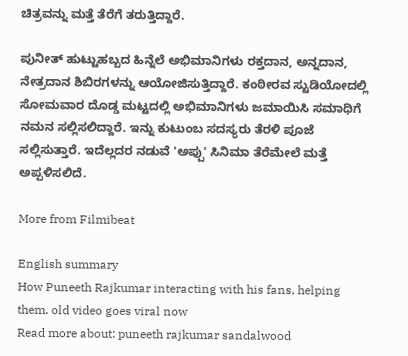ಚಿತ್ರವನ್ನು ಮತ್ತೆ ತೆರೆಗೆ ತರುತ್ತಿದ್ದಾರೆ.

ಪುನೀತ್ ಹುಟ್ಟುಹಬ್ಬದ ಹಿನ್ನೆಲೆ ಅಭಿಮಾನಿಗಳು ರಕ್ತದಾನ, ಅನ್ನದಾನ, ನೇತ್ರದಾನ ಶಿಬಿರಗಳನ್ನು ಆಯೋಜಿಸುತ್ತಿದ್ದಾರೆ. ಕಂಠೀರವ ಸ್ಟುಡಿಯೋದಲ್ಲಿ ಸೋಮವಾರ ದೊಡ್ಡ ಮಟ್ಟದಲ್ಲಿ ಅಭಿಮಾನಿಗಳು ಜಮಾಯಿಸಿ ಸಮಾಧಿಗೆ ನಮನ ಸಲ್ಲಿಸಲಿದ್ದಾರೆ. ಇನ್ನು ಕುಟುಂಬ ಸದಸ್ಯರು ತೆರಳಿ ಪೂಜೆ ಸಲ್ಲಿಸುತ್ತಾರೆ. ಇದೆಲ್ಲದರ ನಡುವೆ 'ಅಪ್ಪು' ಸಿನಿಮಾ ತೆರೆಮೇಲೆ ಮತ್ತೆ ಅಪ್ಪಳಿಸಲಿದೆ.

More from Filmibeat

English summary
How Puneeth Rajkumar interacting with his fans, helping them. old video goes viral now
Read more about: puneeth rajkumar sandalwood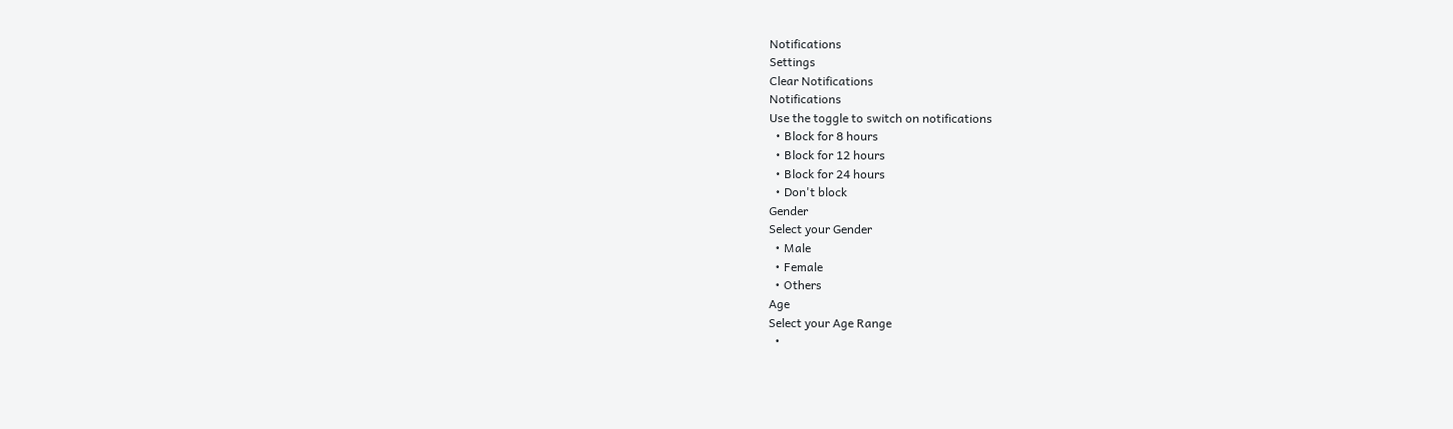Notifications
Settings
Clear Notifications
Notifications
Use the toggle to switch on notifications
  • Block for 8 hours
  • Block for 12 hours
  • Block for 24 hours
  • Don't block
Gender
Select your Gender
  • Male
  • Female
  • Others
Age
Select your Age Range
  •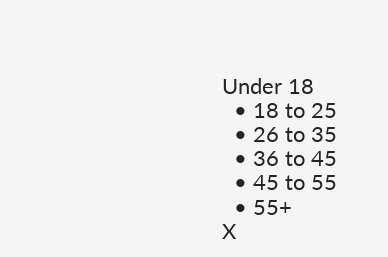Under 18
  • 18 to 25
  • 26 to 35
  • 36 to 45
  • 45 to 55
  • 55+
X